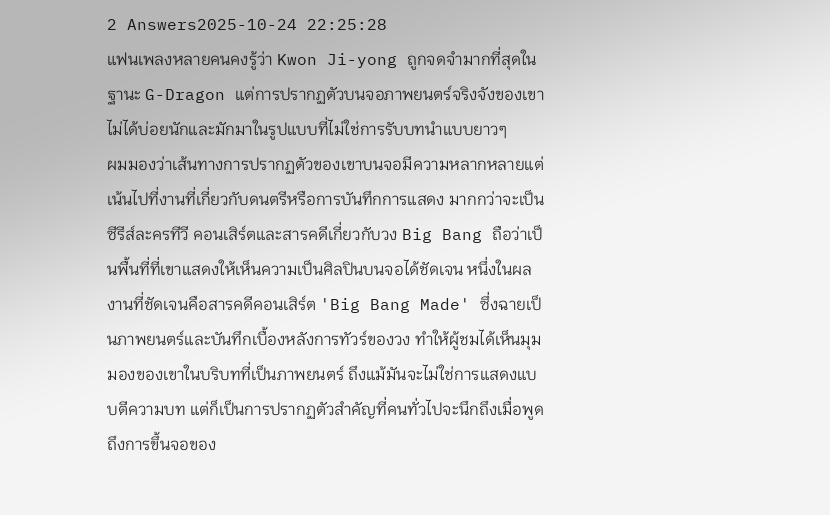2 Answers2025-10-24 22:25:28
แฟนเพลงหลายคนคงรู้ว่า Kwon Ji-yong ถูกจดจำมากที่สุดในฐานะ G-Dragon แต่การปรากฏตัวบนจอภาพยนตร์จริงจังของเขาไม่ได้บ่อยนักและมักมาในรูปแบบที่ไม่ใช่การรับบทนำแบบยาวๆ
ผมมองว่าเส้นทางการปรากฏตัวของเขาบนจอมีความหลากหลายแต่เน้นไปที่งานที่เกี่ยวกับดนตรีหรือการบันทึกการแสดง มากกว่าจะเป็นซีรีส์ละครทีวี คอนเสิร์ตและสารคดีเกี่ยวกับวง Big Bang ถือว่าเป็นพื้นที่ที่เขาแสดงให้เห็นความเป็นศิลปินบนจอได้ชัดเจน หนึ่งในผลงานที่ชัดเจนคือสารคดีคอนเสิร์ต 'Big Bang Made' ซึ่งฉายเป็นภาพยนตร์และบันทึกเบื้องหลังการทัวร์ของวง ทำให้ผู้ชมได้เห็นมุมมองของเขาในบริบทที่เป็นภาพยนตร์ ถึงแม้มันจะไม่ใช่การแสดงแบบตีความบท แต่ก็เป็นการปรากฏตัวสำคัญที่คนทั่วไปจะนึกถึงเมื่อพูดถึงการขึ้นจอของ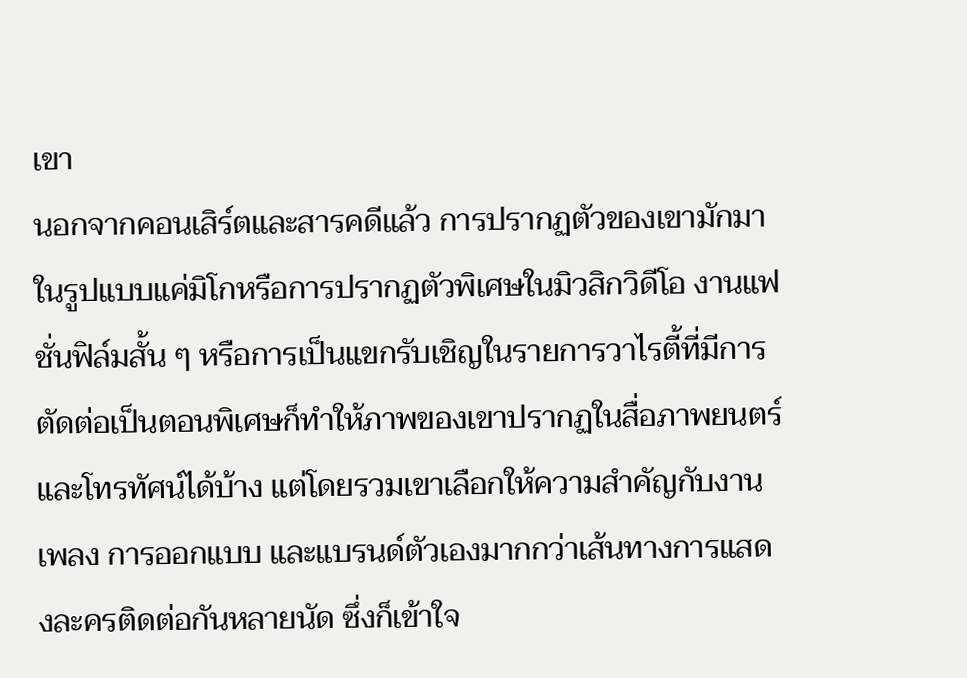เขา
นอกจากคอนเสิร์ตและสารคดีแล้ว การปรากฏตัวของเขามักมาในรูปแบบแค่มิโกหรือการปรากฏตัวพิเศษในมิวสิกวิดีโอ งานแฟชั่นฟิล์มสั้น ๆ หรือการเป็นแขกรับเชิญในรายการวาไรตี้ที่มีการตัดต่อเป็นตอนพิเศษก็ทำให้ภาพของเขาปรากฏในสื่อภาพยนตร์และโทรทัศน์ได้บ้าง แต่โดยรวมเขาเลือกให้ความสำคัญกับงานเพลง การออกแบบ และแบรนด์ตัวเองมากกว่าเส้นทางการแสดงละครติดต่อกันหลายนัด ซึ่งก็เข้าใจ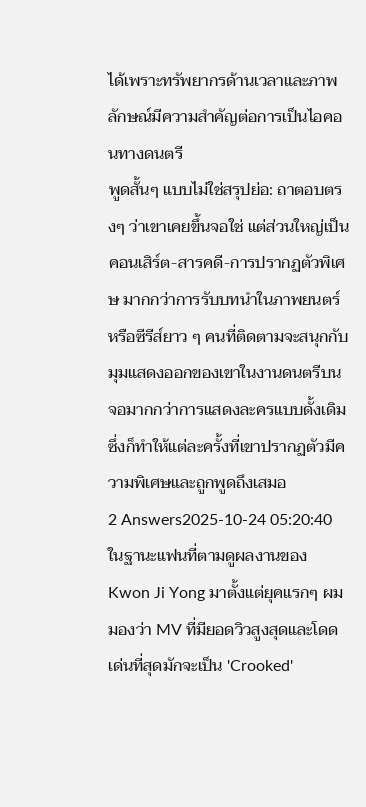ได้เพราะทรัพยากรด้านเวลาและภาพลักษณ์มีความสำคัญต่อการเป็นไอคอนทางดนตรี
พูดสั้นๆ แบบไม่ใช่สรุปย่อ: ถาตอบตรงๆ ว่าเขาเคยขึ้นจอใช่ แต่ส่วนใหญ่เป็นคอนเสิร์ต-สารคดี-การปรากฏตัวพิเศษ มากกว่าการรับบทนำในภาพยนตร์หรือซีรีส์ยาว ๆ คนที่ติดตามจะสนุกกับมุมแสดงออกของเขาในงานดนตรีบนจอมากกว่าการแสดงละครแบบดั้งเดิม ซึ่งก็ทำให้แต่ละครั้งที่เขาปรากฏตัวมีความพิเศษและถูกพูดถึงเสมอ
2 Answers2025-10-24 05:20:40
ในฐานะแฟนที่ตามดูผลงานของ Kwon Ji Yong มาตั้งแต่ยุคแรกๆ ผมมองว่า MV ที่มียอดวิวสูงสุดและโดดเด่นที่สุดมักจะเป็น 'Crooked'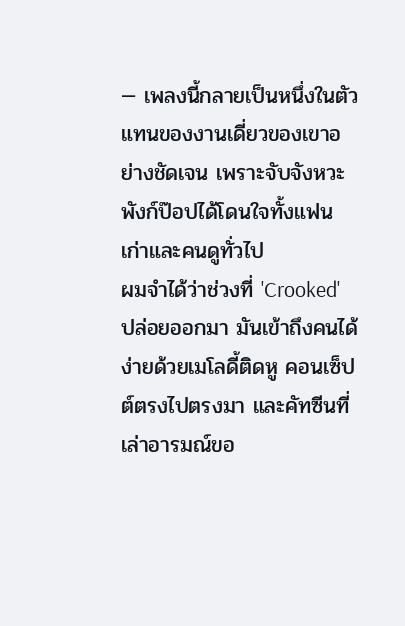— เพลงนี้กลายเป็นหนึ่งในตัวแทนของงานเดี่ยวของเขาอย่างชัดเจน เพราะจับจังหวะพังก์ป๊อปได้โดนใจทั้งแฟนเก่าและคนดูทั่วไป
ผมจำได้ว่าช่วงที่ 'Crooked' ปล่อยออกมา มันเข้าถึงคนได้ง่ายด้วยเมโลดี้ติดหู คอนเซ็ปต์ตรงไปตรงมา และคัทซีนที่เล่าอารมณ์ขอ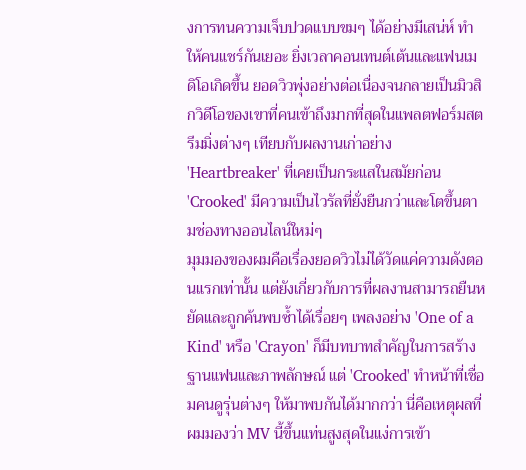งการทนความเจ็บปวดแบบขมๆ ได้อย่างมีเสน่ห์ ทำให้คนแชร์กันเยอะ ยิ่งเวลาคอนเทนต์เต้นและแฟนเมดิโอเกิดขึ้น ยอดวิวพุ่งอย่างต่อเนื่องจนกลายเป็นมิวสิกวิดีโอของเขาที่คนเข้าถึงมากที่สุดในแพลตฟอร์มสตรีมมิ่งต่างๆ เทียบกับผลงานเก่าอย่าง 'Heartbreaker' ที่เคยเป็นกระแสในสมัยก่อน 'Crooked' มีความเป็นไวรัลที่ยั่งยืนกว่าและโตขึ้นตามช่องทางออนไลน์ใหม่ๆ
มุมมองของผมคือเรื่องยอดวิวไม่ได้วัดแค่ความดังตอนแรกเท่านั้น แต่ยังเกี่ยวกับการที่ผลงานสามารถยืนหยัดและถูกค้นพบซ้ำได้เรื่อยๆ เพลงอย่าง 'One of a Kind' หรือ 'Crayon' ก็มีบทบาทสำคัญในการสร้างฐานแฟนและภาพลักษณ์ แต่ 'Crooked' ทำหน้าที่เชื่อมคนดูรุ่นต่างๆ ให้มาพบกันได้มากกว่า นี่คือเหตุผลที่ผมมองว่า MV นี้ขึ้นแท่นสูงสุดในแง่การเข้า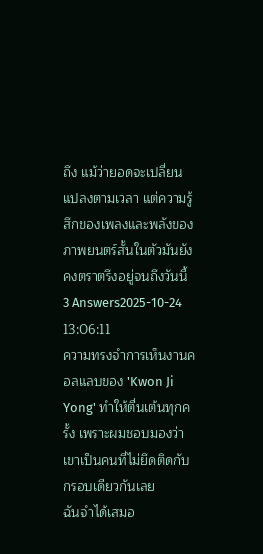ถึง แม้ว่ายอดจะเปลี่ยนแปลงตามเวลา แต่ความรู้สึกของเพลงและพลังของภาพยนตร์สั้นในตัวมันยังคงตราตรึงอยู่จนถึงวันนี้
3 Answers2025-10-24 13:06:11
ความทรงจำการเห็นงานคอลแลบของ 'Kwon Ji Yong' ทำให้ตื่นเต้นทุกครั้ง เพราะผมชอบมองว่าเขาเป็นคนที่ไม่ยึดติดกับกรอบเดียวกันเลย
ฉันจำได้เสมอ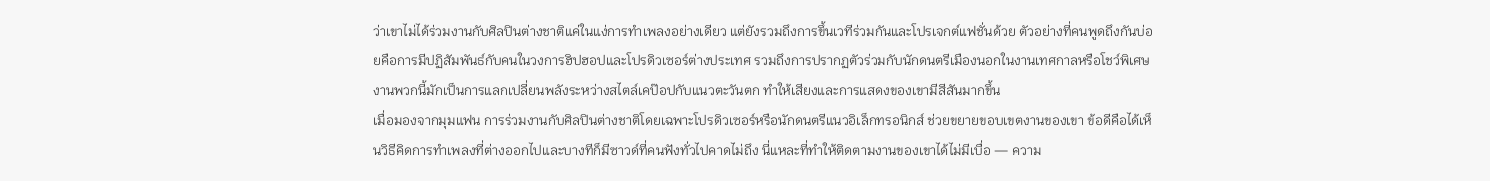ว่าเขาไม่ได้ร่วมงานกับศิลปินต่างชาติแค่ในแง่การทำเพลงอย่างเดียว แต่ยังรวมถึงการขึ้นเวทีร่วมกันและโปรเจกต์แฟชั่นด้วย ตัวอย่างที่คนพูดถึงกันบ่อยคือการมีปฏิสัมพันธ์กับคนในวงการฮิปฮอปและโปรดิวเซอร์ต่างประเทศ รวมถึงการปรากฏตัวร่วมกับนักดนตรีเมืองนอกในงานเทศกาลหรือโชว์พิเศษ งานพวกนี้มักเป็นการแลกเปลี่ยนพลังระหว่างสไตล์เคป๊อปกับแนวตะวันตก ทำให้เสียงและการแสดงของเขามีสีสันมากขึ้น
เมื่อมองจากมุมแฟน การร่วมงานกับศิลปินต่างชาติโดยเฉพาะโปรดิวเซอร์หรือนักดนตรีแนวอิเล็กทรอนิกส์ ช่วยขยายขอบเขตงานของเขา ข้อดีคือได้เห็นวิธีคิดการทำเพลงที่ต่างออกไปและบางทีก็มีซาวด์ที่คนฟังทั่วไปคาดไม่ถึง นี่แหละที่ทำให้ติดตามงานของเขาได้ไม่มีเบื่อ — ความ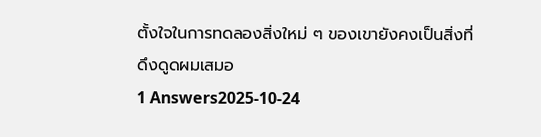ตั้งใจในการทดลองสิ่งใหม่ ๆ ของเขายังคงเป็นสิ่งที่ดึงดูดผมเสมอ
1 Answers2025-10-24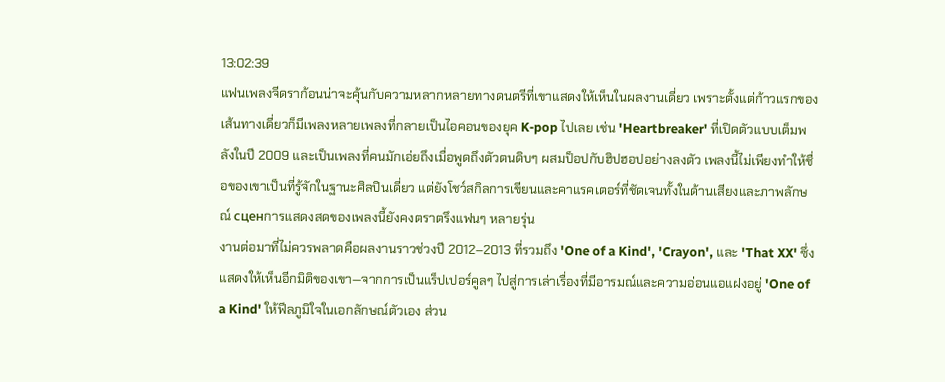13:02:39
แฟนเพลงจีดราก้อนน่าจะคุ้นกับความหลากหลายทางดนตรีที่เขาแสดงให้เห็นในผลงานเดี่ยว เพราะตั้งแต่ก้าวแรกของเส้นทางเดี่ยวก็มีเพลงหลายเพลงที่กลายเป็นไอคอนของยุค K‑pop ไปเลย เช่น 'Heartbreaker' ที่เปิดตัวแบบเต็มพลังในปี 2009 และเป็นเพลงที่คนมักเอ่ยถึงเมื่อพูดถึงตัวตนดิบๆ ผสมป็อปกับฮิปฮอปอย่างลงตัว เพลงนี้ไม่เพียงทำให้ชื่อของเขาเป็นที่รู้จักในฐานะศิลปินเดี่ยว แต่ยังโชว์สกิลการเขียนและคาแรคเตอร์ที่ชัดเจนทั้งในด้านเสียงและภาพลักษณ์ сценการแสดงสดของเพลงนี้ยังคงตราตรึงแฟนๆ หลายรุ่น
งานต่อมาที่ไม่ควรพลาดคือผลงานราวช่วงปี 2012–2013 ที่รวมถึง 'One of a Kind', 'Crayon', และ 'That XX' ซึ่งแสดงให้เห็นอีกมิติของเขา—จากการเป็นแร็ปเปอร์คูลๆ ไปสู่การเล่าเรื่องที่มีอารมณ์และความอ่อนแอแฝงอยู่ 'One of a Kind' ให้ฟีลภูมิใจในเอกลักษณ์ตัวเอง ส่วน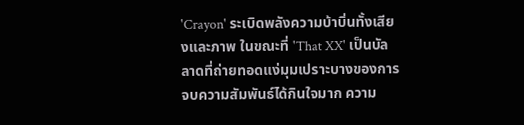'Crayon' ระเบิดพลังความบ้าบิ่นทั้งเสียงและภาพ ในขณะที่ 'That XX' เป็นบัลลาดที่ถ่ายทอดแง่มุมเปราะบางของการจบความสัมพันธ์ได้กินใจมาก ความ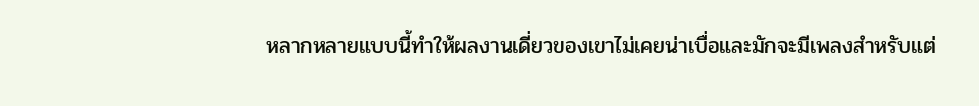หลากหลายแบบนี้ทำให้ผลงานเดี่ยวของเขาไม่เคยน่าเบื่อและมักจะมีเพลงสำหรับแต่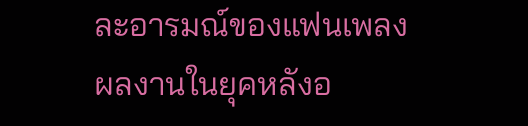ละอารมณ์ของแฟนเพลง
ผลงานในยุคหลังอ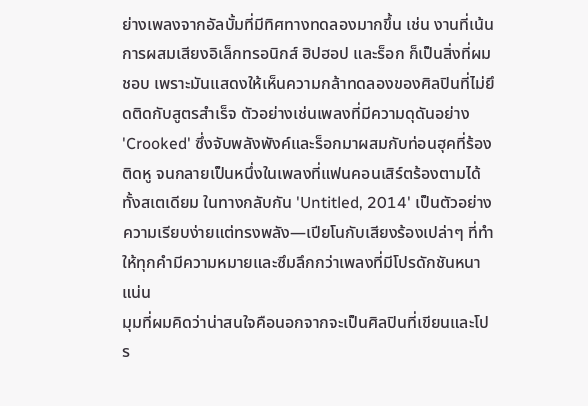ย่างเพลงจากอัลบั้มที่มีทิศทางทดลองมากขึ้น เช่น งานที่เน้นการผสมเสียงอิเล็กทรอนิกส์ ฮิปฮอป และร็อก ก็เป็นสิ่งที่ผมชอบ เพราะมันแสดงให้เห็นความกล้าทดลองของศิลปินที่ไม่ยึดติดกับสูตรสำเร็จ ตัวอย่างเช่นเพลงที่มีความดุดันอย่าง 'Crooked' ซึ่งจับพลังพังค์และร็อกมาผสมกับท่อนฮุคที่ร้องติดหู จนกลายเป็นหนึ่งในเพลงที่แฟนคอนเสิร์ตร้องตามได้ทั้งสเตเดียม ในทางกลับกัน 'Untitled, 2014' เป็นตัวอย่างความเรียบง่ายแต่ทรงพลัง—เปียโนกับเสียงร้องเปล่าๆ ที่ทำให้ทุกคำมีความหมายและซึมลึกกว่าเพลงที่มีโปรดักชันหนาแน่น
มุมที่ผมคิดว่าน่าสนใจคือนอกจากจะเป็นศิลปินที่เขียนและโปร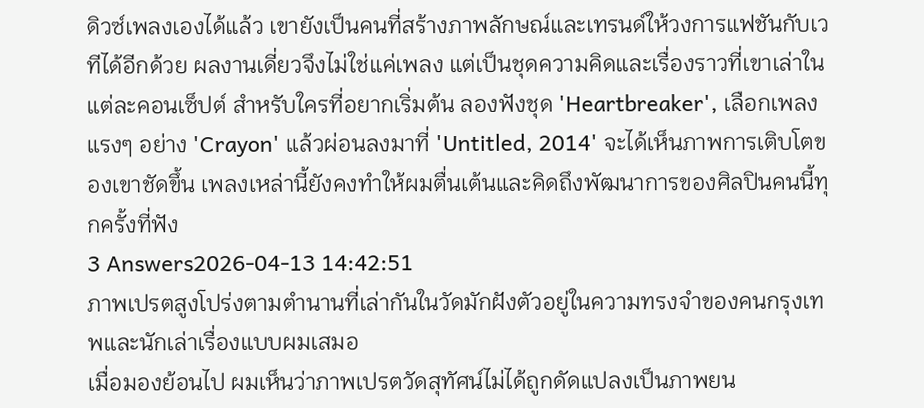ดิวซ์เพลงเองได้แล้ว เขายังเป็นคนที่สร้างภาพลักษณ์และเทรนด์ให้วงการแฟชันกับเวทีได้อีกด้วย ผลงานเดี่ยวจึงไม่ใช่แค่เพลง แต่เป็นชุดความคิดและเรื่องราวที่เขาเล่าในแต่ละคอนเซ็ปต์ สำหรับใครที่อยากเริ่มต้น ลองฟังชุด 'Heartbreaker', เลือกเพลงแรงๆ อย่าง 'Crayon' แล้วผ่อนลงมาที่ 'Untitled, 2014' จะได้เห็นภาพการเติบโตของเขาชัดขึ้น เพลงเหล่านี้ยังคงทำให้ผมตื่นเต้นและคิดถึงพัฒนาการของศิลปินคนนี้ทุกครั้งที่ฟัง
3 Answers2026-04-13 14:42:51
ภาพเปรตสูงโปร่งตามตำนานที่เล่ากันในวัดมักฝังตัวอยู่ในความทรงจำของคนกรุงเทพและนักเล่าเรื่องแบบผมเสมอ
เมื่อมองย้อนไป ผมเห็นว่าภาพเปรตวัดสุทัศน์ไม่ได้ถูกดัดแปลงเป็นภาพยน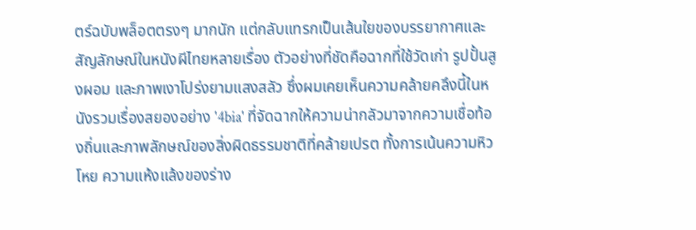ตร์ฉบับพล็อตตรงๆ มากนัก แต่กลับแทรกเป็นเส้นใยของบรรยากาศและสัญลักษณ์ในหนังผีไทยหลายเรื่อง ตัวอย่างที่ชัดคือฉากที่ใช้วัดเก่า รูปปั้นสูงผอม และภาพเงาโปร่งยามแสงสลัว ซึ่งผมเคยเห็นความคล้ายคลึงนี้ในหนังรวมเรื่องสยองอย่าง '4bia' ที่จัดฉากให้ความน่ากลัวมาจากความเชื่อท้องถิ่นและภาพลักษณ์ของสิ่งผิดธรรมชาติที่คล้ายเปรต ทั้งการเน้นความหิวโหย ความแห้งแล้งของร่าง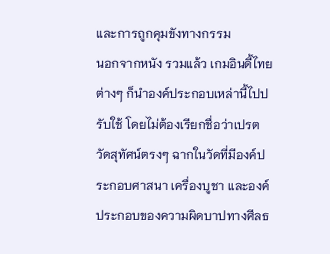และการถูกคุมขังทางกรรม
นอกจากหนัง รวมแล้ว เกมอินดี้ไทยต่างๆ ก็นำองค์ประกอบเหล่านี้ไปปรับใช้ โดยไม่ต้องเรียกชื่อว่าเปรตวัดสุทัศน์ตรงๆ ฉากในวัดที่มีองค์ประกอบศาสนา เครื่องบูชา และองค์ประกอบของความผิดบาปทางศีลธ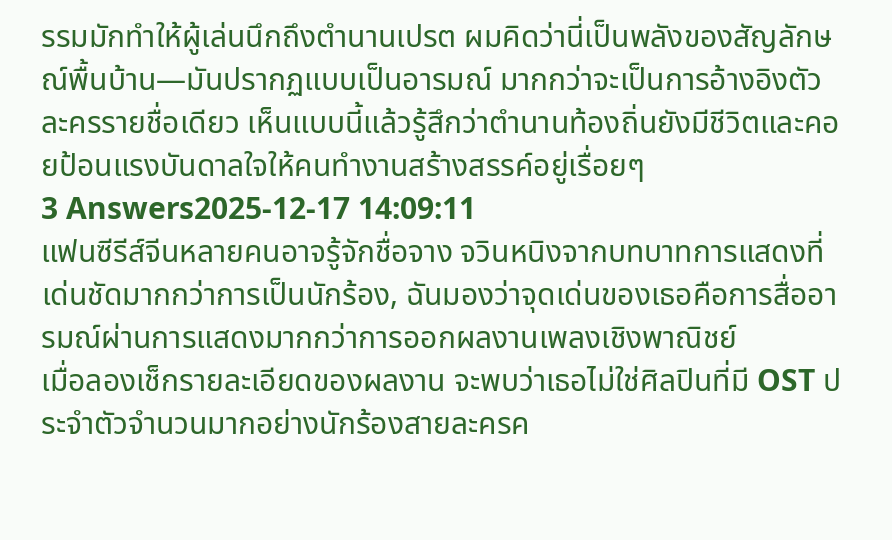รรมมักทำให้ผู้เล่นนึกถึงตำนานเปรต ผมคิดว่านี่เป็นพลังของสัญลักษณ์พื้นบ้าน—มันปรากฏแบบเป็นอารมณ์ มากกว่าจะเป็นการอ้างอิงตัวละครรายชื่อเดียว เห็นแบบนี้แล้วรู้สึกว่าตำนานท้องถิ่นยังมีชีวิตและคอยป้อนแรงบันดาลใจให้คนทำงานสร้างสรรค์อยู่เรื่อยๆ
3 Answers2025-12-17 14:09:11
แฟนซีรีส์จีนหลายคนอาจรู้จักชื่อจาง จวินหนิงจากบทบาทการแสดงที่เด่นชัดมากกว่าการเป็นนักร้อง, ฉันมองว่าจุดเด่นของเธอคือการสื่ออารมณ์ผ่านการแสดงมากกว่าการออกผลงานเพลงเชิงพาณิชย์
เมื่อลองเช็กรายละเอียดของผลงาน จะพบว่าเธอไม่ใช่ศิลปินที่มี OST ประจำตัวจำนวนมากอย่างนักร้องสายละครค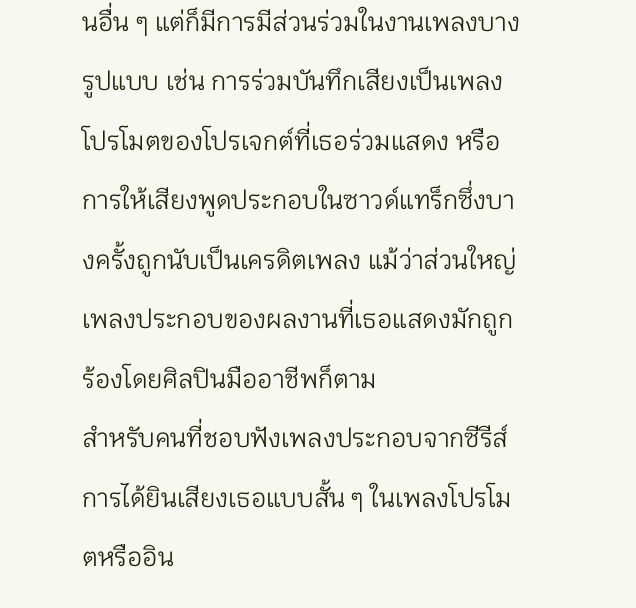นอื่น ๆ แต่ก็มีการมีส่วนร่วมในงานเพลงบางรูปแบบ เช่น การร่วมบันทึกเสียงเป็นเพลงโปรโมตของโปรเจกต์ที่เธอร่วมแสดง หรือการให้เสียงพูดประกอบในซาวด์แทร็กซึ่งบางครั้งถูกนับเป็นเครดิตเพลง แม้ว่าส่วนใหญ่เพลงประกอบของผลงานที่เธอแสดงมักถูกร้องโดยศิลปินมืออาชีพก็ตาม
สำหรับคนที่ชอบฟังเพลงประกอบจากซีรีส์ การได้ยินเสียงเธอแบบสั้น ๆ ในเพลงโปรโมตหรืออิน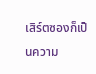เสิร์ตซองก็เป็นความ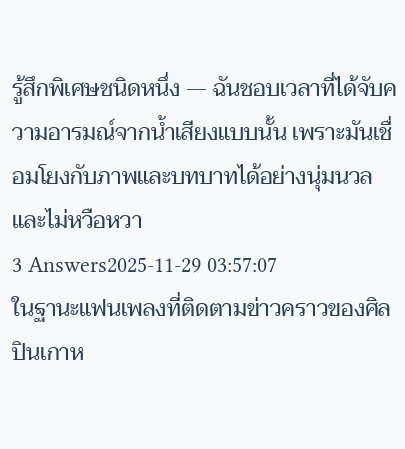รู้สึกพิเศษชนิดหนึ่ง — ฉันชอบเวลาที่ได้จับความอารมณ์จากน้ำเสียงแบบนั้น เพราะมันเชื่อมโยงกับภาพและบทบาทได้อย่างนุ่มนวลและไม่หวือหวา
3 Answers2025-11-29 03:57:07
ในฐานะแฟนเพลงที่ติดตามข่าวคราวของศิลปินเกาห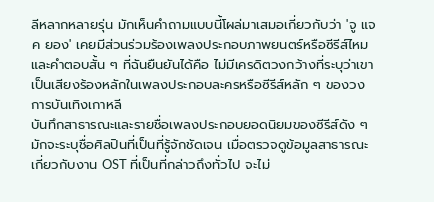ลีหลากหลายรุ่น มักเห็นคำถามแบบนี้โผล่มาเสมอเกี่ยวกับว่า 'จู แจ ค ยอง' เคยมีส่วนร่วมร้องเพลงประกอบภาพยนตร์หรือซีรีส์ไหม และคำตอบสั้น ๆ ที่ฉันยืนยันได้คือ ไม่มีเครดิตวงกว้างที่ระบุว่าเขาเป็นเสียงร้องหลักในเพลงประกอบละครหรือซีรีส์หลัก ๆ ของวงการบันเทิงเกาหลี
บันทึกสาธารณะและรายชื่อเพลงประกอบยอดนิยมของซีรีส์ดัง ๆ มักจะระบุชื่อศิลปินที่เป็นที่รู้จักชัดเจน เมื่อตรวจดูข้อมูลสาธารณะเกี่ยวกับงาน OST ที่เป็นที่กล่าวถึงทั่วไป จะไม่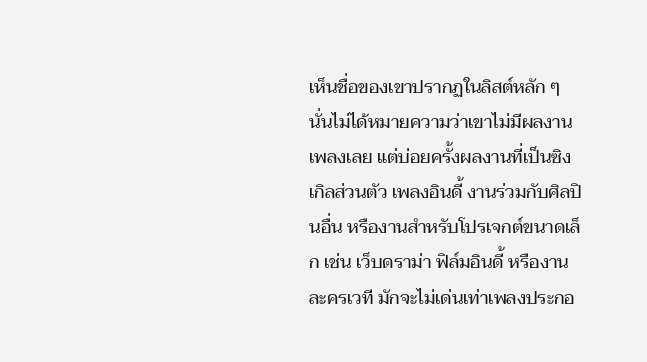เห็นชื่อของเขาปรากฏในลิสต์หลัก ๆ นั่นไม่ได้หมายความว่าเขาไม่มีผลงานเพลงเลย แต่บ่อยครั้งผลงานที่เป็นซิงเกิลส่วนตัว เพลงอินดี้ งานร่วมกับศิลปินอื่น หรืองานสำหรับโปรเจกต์ขนาดเล็ก เช่น เว็บดราม่า ฟิล์มอินดี้ หรืองานละครเวที มักจะไม่เด่นเท่าเพลงประกอ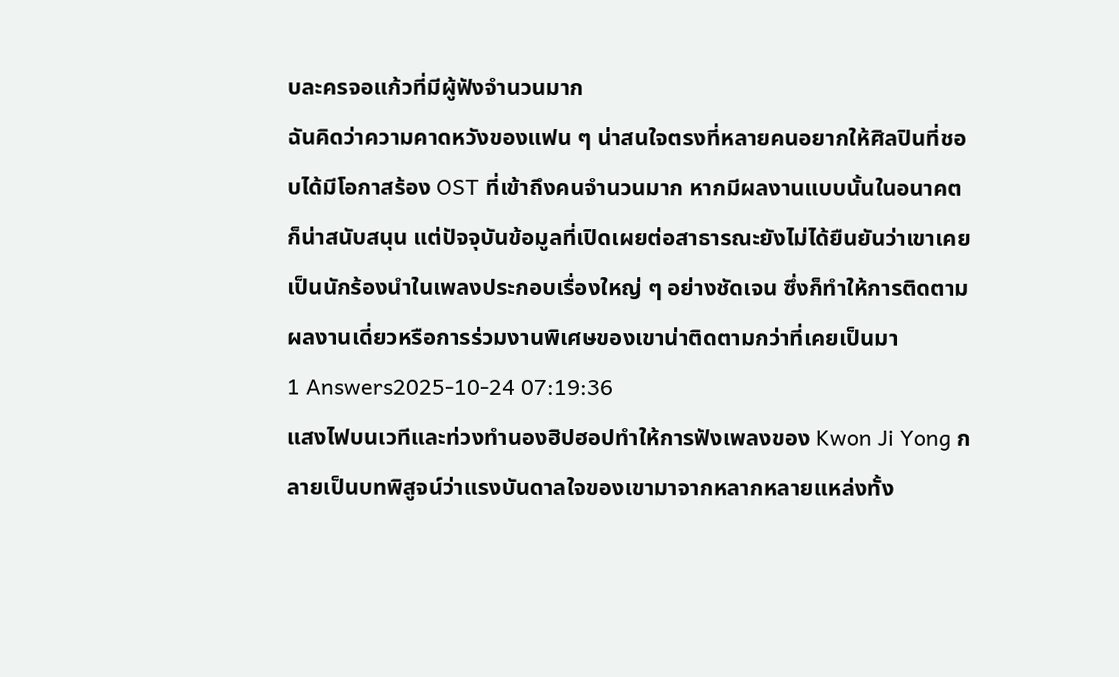บละครจอแก้วที่มีผู้ฟังจำนวนมาก
ฉันคิดว่าความคาดหวังของแฟน ๆ น่าสนใจตรงที่หลายคนอยากให้ศิลปินที่ชอบได้มีโอกาสร้อง OST ที่เข้าถึงคนจำนวนมาก หากมีผลงานแบบนั้นในอนาคตก็น่าสนับสนุน แต่ปัจจุบันข้อมูลที่เปิดเผยต่อสาธารณะยังไม่ได้ยืนยันว่าเขาเคยเป็นนักร้องนำในเพลงประกอบเรื่องใหญ่ ๆ อย่างชัดเจน ซึ่งก็ทำให้การติดตามผลงานเดี่ยวหรือการร่วมงานพิเศษของเขาน่าติดตามกว่าที่เคยเป็นมา
1 Answers2025-10-24 07:19:36
แสงไฟบนเวทีและท่วงทำนองฮิปฮอปทำให้การฟังเพลงของ Kwon Ji Yong กลายเป็นบทพิสูจน์ว่าแรงบันดาลใจของเขามาจากหลากหลายแหล่งทั้ง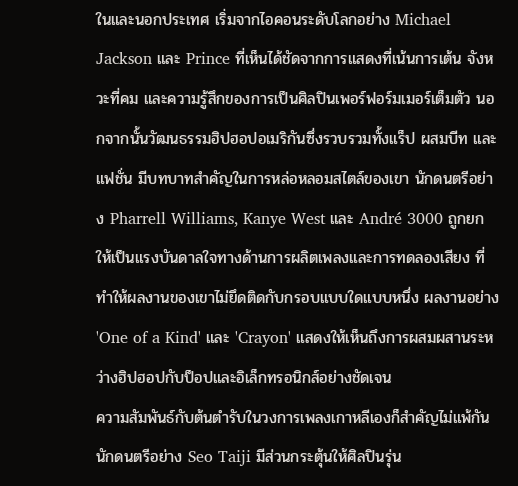ในและนอกประเทศ เริ่มจากไอคอนระดับโลกอย่าง Michael Jackson และ Prince ที่เห็นได้ชัดจากการแสดงที่เน้นการเต้น จังหวะที่คม และความรู้สึกของการเป็นศิลปินเพอร์ฟอร์มเมอร์เต็มตัว นอกจากนั้นวัฒนธรรมฮิปฮอปอเมริกันซึ่งรวบรวมทั้งแร็ป ผสมบีท และแฟชั่น มีบทบาทสำคัญในการหล่อหลอมสไตล์ของเขา นักดนตรีอย่าง Pharrell Williams, Kanye West และ André 3000 ถูกยกให้เป็นแรงบันดาลใจทางด้านการผลิตเพลงและการทดลองเสียง ที่ทำให้ผลงานของเขาไม่ยึดติดกับกรอบแบบใดแบบหนึ่ง ผลงานอย่าง 'One of a Kind' และ 'Crayon' แสดงให้เห็นถึงการผสมผสานระหว่างฮิปฮอปกับป็อปและอิเล็กทรอนิกส์อย่างชัดเจน
ความสัมพันธ์กับต้นตำรับในวงการเพลงเกาหลีเองก็สำคัญไม่แพ้กัน นักดนตรีอย่าง Seo Taiji มีส่วนกระตุ้นให้ศิลปินรุ่น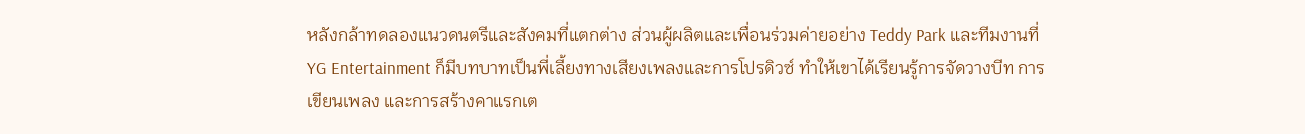หลังกล้าทดลองแนวดนตรีและสังคมที่แตกต่าง ส่วนผู้ผลิตและเพื่อนร่วมค่ายอย่าง Teddy Park และทีมงานที่ YG Entertainment ก็มีบทบาทเป็นพี่เลี้ยงทางเสียงเพลงและการโปรดิวซ์ ทำให้เขาได้เรียนรู้การจัดวางบีท การเขียนเพลง และการสร้างคาแรกเต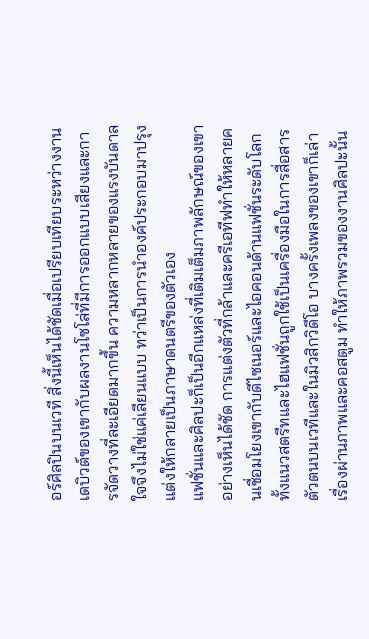อร์ศิลปินบนเวที สิ่งนี้เห็นได้ชัดเมื่อเปรียบเทียบระหว่างงานเดบิวต์ของเขากับผลงานโซโล่ที่มีการออกแบบเสียงและการจัดวางที่ละเอียดมากขึ้น ความหลากหลายของแรงบันดาลใจจึงไม่ใช่แค่เลียนแบบ ทว่าเป็นการนำองค์ประกอบมาปรุงแต่งให้กลายเป็นภาษาดนตรีของตัวเอง
แฟชั่นและศิลปะก็เป็นอีกแหล่งที่เติมเต็มภาพลักษณ์ของเขาอย่างเห็นได้ชัด การแต่งตัวที่กล้าและครีเอทีฟทำให้หลายคนเชื่อมโยงเขากับดีไซเนอร์และไอคอนด้านแฟชั่นระดับโลก ทั้งแนวสตรีทและไฮแฟชั่นถูกใช้เป็นเครื่องมือในการสื่อสารตัวตนบนเวทีและในมิวสิกวิดีโอ บางครั้งเพลงของเขาก็เล่าเรื่องผ่านภาพและคอสตูม ทำให้ภาพรวมของงานศิลปะนั้น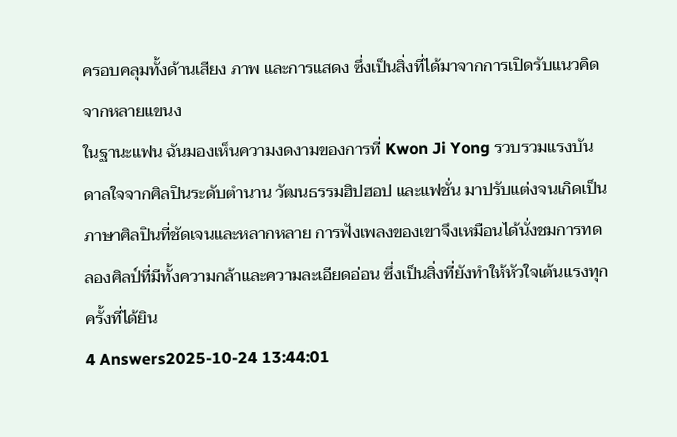ครอบคลุมทั้งด้านเสียง ภาพ และการแสดง ซึ่งเป็นสิ่งที่ได้มาจากการเปิดรับแนวคิดจากหลายแขนง
ในฐานะแฟน ฉันมองเห็นความงดงามของการที่ Kwon Ji Yong รวบรวมแรงบันดาลใจจากศิลปินระดับตำนาน วัฒนธรรมฮิปฮอป และแฟชั่น มาปรับแต่งจนเกิดเป็นภาษาศิลปินที่ชัดเจนและหลากหลาย การฟังเพลงของเขาจึงเหมือนได้นั่งชมการทดลองศิลป์ที่มีทั้งความกล้าและความละเอียดอ่อน ซึ่งเป็นสิ่งที่ยังทำให้หัวใจเต้นแรงทุกครั้งที่ได้ยิน
4 Answers2025-10-24 13:44:01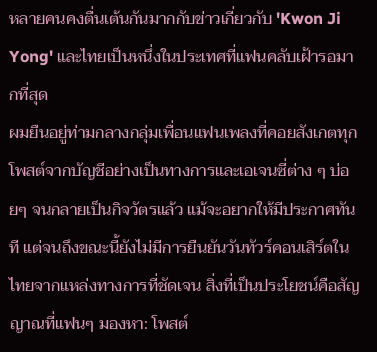หลายคนคงตื่นเต้นกันมากกับข่าวเกี่ยวกับ 'Kwon Ji Yong' และไทยเป็นหนึ่งในประเทศที่แฟนคลับเฝ้ารอมากที่สุด
ผมยืนอยู่ท่ามกลางกลุ่มเพื่อนแฟนเพลงที่คอยสังเกตทุกโพสต์จากบัญชีอย่างเป็นทางการและเอเจนซี่ต่าง ๆ บ่อยๆ จนกลายเป็นกิจวัตรแล้ว แม้จะอยากให้มีประกาศทันที แต่จนถึงขณะนี้ยังไม่มีการยืนยันวันทัวร์คอนเสิร์ตในไทยจากแหล่งทางการที่ชัดเจน สิ่งที่เป็นประโยชน์คือสัญญาณที่แฟนๆ มองหา: โพสต์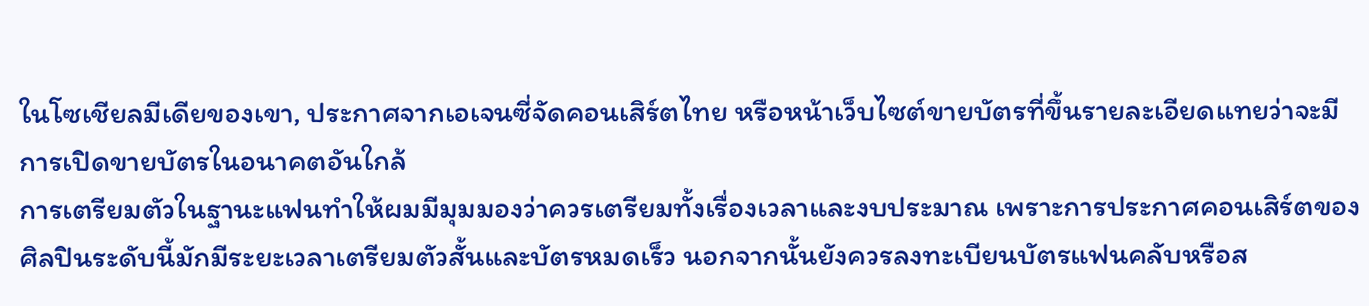ในโซเชียลมีเดียของเขา, ประกาศจากเอเจนซี่จัดคอนเสิร์ตไทย หรือหน้าเว็บไซต์ขายบัตรที่ขึ้นรายละเอียดแทยว่าจะมีการเปิดขายบัตรในอนาคตอันใกล้
การเตรียมตัวในฐานะแฟนทำให้ผมมีมุมมองว่าควรเตรียมทั้งเรื่องเวลาและงบประมาณ เพราะการประกาศคอนเสิร์ตของศิลปินระดับนี้มักมีระยะเวลาเตรียมตัวสั้นและบัตรหมดเร็ว นอกจากนั้นยังควรลงทะเบียนบัตรแฟนคลับหรือส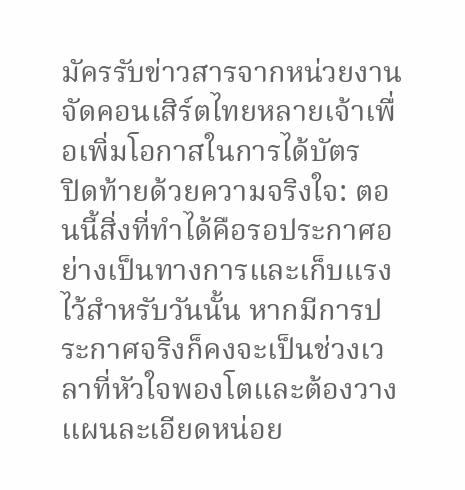มัครรับข่าวสารจากหน่วยงานจัดคอนเสิร์ตไทยหลายเจ้าเพื่อเพิ่มโอกาสในการได้บัตร
ปิดท้ายด้วยความจริงใจ: ตอนนี้สิ่งที่ทำได้คือรอประกาศอย่างเป็นทางการและเก็บแรงไว้สำหรับวันนั้น หากมีการประกาศจริงก็คงจะเป็นช่วงเวลาที่หัวใจพองโตและต้องวางแผนละเอียดหน่อย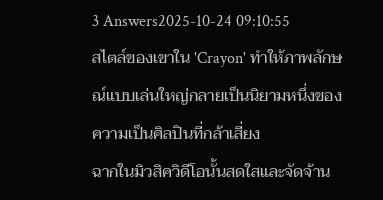3 Answers2025-10-24 09:10:55
สไตล์ของเขาใน 'Crayon' ทำให้ภาพลักษณ์แบบเล่นใหญ่กลายเป็นนิยามหนึ่งของความเป็นศิลปินที่กล้าเสี่ยง
ฉากในมิวสิควิดีโอนั้นสดใสและจัดจ้าน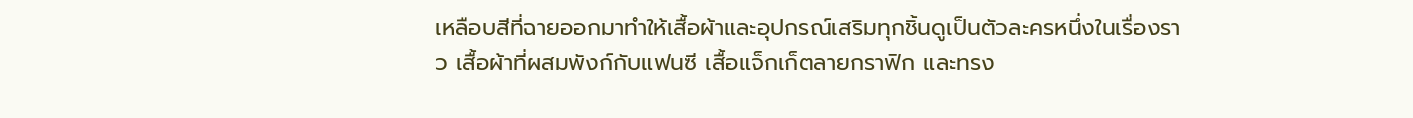เหลือบสีที่ฉายออกมาทำให้เสื้อผ้าและอุปกรณ์เสริมทุกชิ้นดูเป็นตัวละครหนึ่งในเรื่องราว เสื้อผ้าที่ผสมพังก์กับแฟนซี เสื้อแจ็กเก็ตลายกราฟิก และทรง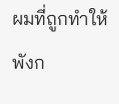ผมที่ถูกทำให้พังก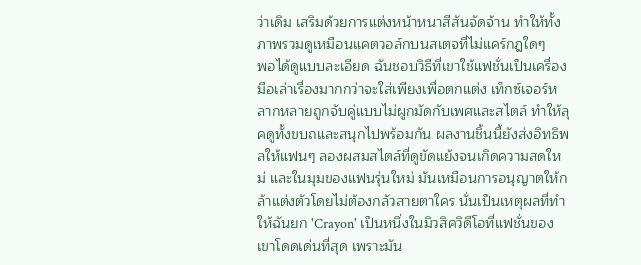ว่าเดิม เสริมด้วยการแต่งหน้าหนาสีสันจัดจ้าน ทำให้ทั้งภาพรวมดูเหมือนแคตวอล์กบนสเตจที่ไม่แคร์กฎใดๆ
พอได้ดูแบบละเอียด ฉันชอบวิธีที่เขาใช้แฟชั่นเป็นเครื่องมือเล่าเรื่องมากกว่าจะใส่เพียงเพื่อตกแต่ง เท็กซ์เจอร์หลากหลายถูกจับคู่แบบไม่ผูกมัดกับเพศและสไตล์ ทำให้ลุคดูทั้งขบถและสนุกไปพร้อมกัน ผลงานชิ้นนี้ยังส่งอิทธิพลให้แฟนๆ ลองผสมสไตล์ที่ดูขัดแย้งจนเกิดความสดใหม่ และในมุมของแฟนรุ่นใหม่ มันเหมือนการอนุญาตให้กล้าแต่งตัวโดยไม่ต้องกลัวสายตาใคร นั่นเป็นเหตุผลที่ทำให้ฉันยก 'Crayon' เป็นหนึ่งในมิวสิควิดีโอที่แฟชั่นของเขาโดดเด่นที่สุด เพราะมัน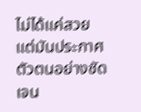ไม่ได้แค่สวย แต่มันประกาศตัวตนอย่างชัดเจน